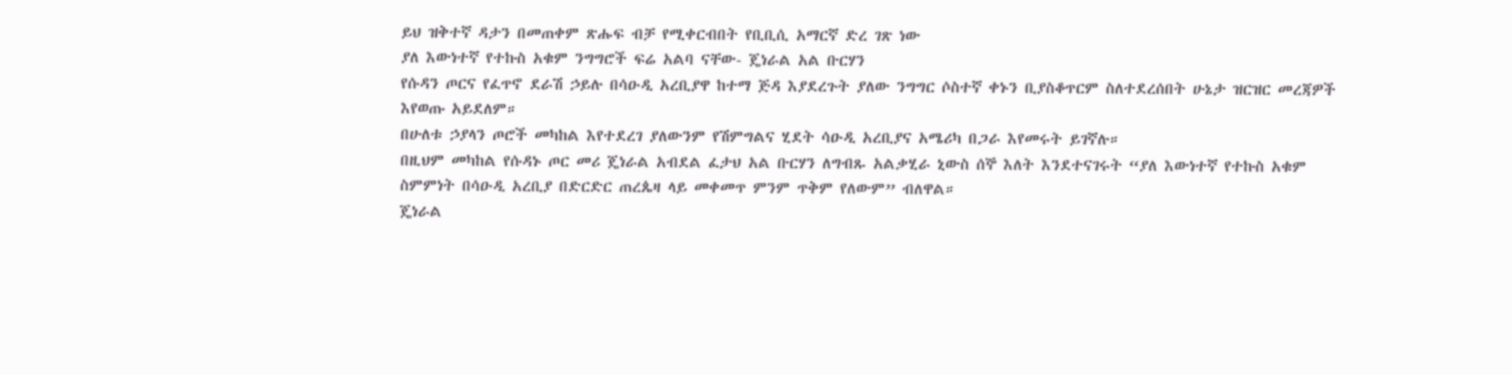ይህ ዝቅተኛ ዳታን በመጠቀም ጽሑፍ ብቻ የሚቀርብበት የቢቢሲ አማርኛ ድረ ገጽ ነው
ያለ እውነተኛ የተኩስ አቁም ንግግሮች ፍሬ አልባ ናቸው- ጄነራል አል ቡርሃን
የሱዳን ጦርና የፈጥኖ ደራሽ ኃይሉ በሳዑዲ አረቢያዋ ከተማ ጅዳ እያደረጉት ያለው ንግግር ሶስተኛ ቀኑን ቢያስቆጥርም ስለተደረሰበት ሁኔታ ዝርዝር መረጃዎች እየወጡ አይደለም።
በሁለቱ ኃያላን ጦሮች መካከል እየተደረገ ያለውንም የሽምግልና ሂደት ሳዑዲ አረቢያና አሜሪካ በጋራ እየመሩት ይገኛሉ።
በዚህም መካከል የሱዳኑ ጦር መሪ ጄነራል አብደል ፈታህ አል ቡርሃን ለግብጹ አልቃሂራ ኒውስ ሰኞ እለት እንደተናገሩት “ያለ እውነተኛ የተኩስ አቁም ስምምነት በሳዑዲ አረቢያ በድርድር ጠረጴዛ ላይ መቀመጥ ምንም ጥቅም የለውም” ብለዋል።
ጄነራል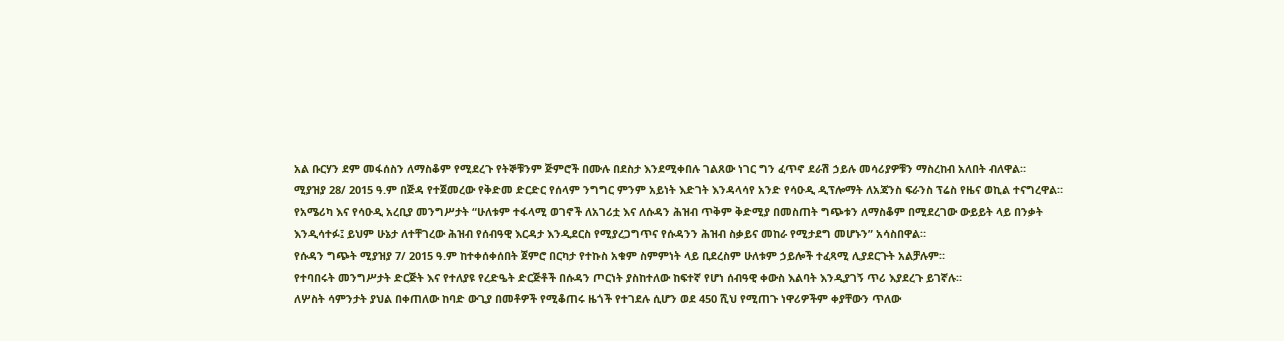አል ቡርሃን ደም መፋሰስን ለማስቆም የሚደረጉ የትኞቹንም ጅምሮች በሙሉ በደስታ እንደሚቀበሉ ገልጸው ነገር ግን ፈጥኖ ደራሽ ኃይሉ መሳሪያዎቹን ማስረከብ አለበት ብለዋል።
ሚያዝያ 28/ 2015 ዓ.ም በጅዳ የተጀመረው የቅድመ ድርድር የሰላም ንግግር ምንም አይነት እድገት እንዳላሳየ አንድ የሳዑዲ ዲፕሎማት ለአጃንስ ፍራንስ ፕሬስ የዜና ወኪል ተናግረዋል።
የአሜሪካ እና የሳዑዲ አረቢያ መንግሥታት “ሁለቱም ተፋላሚ ወገኖች ለአገሪቷ እና ለሱዳን ሕዝብ ጥቅም ቅድሚያ በመስጠት ግጭቱን ለማስቆም በሚደረገው ውይይት ላይ በንቃት እንዲሳተፉ፤ ይህም ሁኔታ ለተቸገረው ሕዝብ የሰብዓዊ እርዳታ እንዲደርስ የሚያረጋግጥና የሱዳንን ሕዝብ ስቃይና መከራ የሚታደግ መሆኑን” አሳስበዋል።
የሱዳን ግጭት ሚያዝያ 7/ 2015 ዓ.ም ከተቀሰቀሰበት ጀምሮ በርካታ የተኩስ አቁም ስምምነት ላይ ቢደረስም ሁለቱም ኃይሎች ተፈጻሚ ሊያደርጉት አልቻሉም።
የተባበሩት መንግሥታት ድርጅት እና የተለያዩ የረድዔት ድርጅቶች በሱዳን ጦርነት ያስከተለው ከፍተኛ የሆነ ሰብዓዊ ቀውስ እልባት እንዲያገኝ ጥሪ እያደረጉ ይገኛሉ።
ለሦስት ሳምንታት ያህል በቀጠለው ከባድ ውጊያ በመቶዎች የሚቆጠሩ ዜጎች የተገደሉ ሲሆን ወደ 450 ሺህ የሚጠጉ ነዋሪዎችም ቀያቸውን ጥለው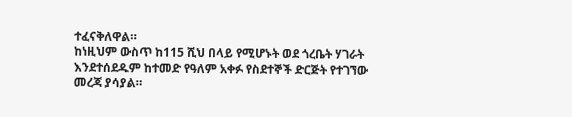ተፈናቅለዋል።
ከነዚህም ውስጥ ከ115 ሺህ በላይ የሚሆኑት ወደ ጎረቤት ሃገራት እንደተሰደዱም ከተመድ የዓለም አቀፉ የስደተኞች ድርጅት የተገኘው መረጃ ያሳያል።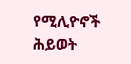የሚሊዮኖች ሕይወት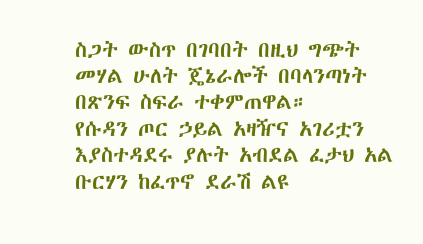ስጋት ውስጥ በገባበት በዚህ ግጭት መሃል ሁለት ጄኔራሎች በባላንጣነት በጽንፍ ስፍራ ተቀምጠዋል።
የሱዳን ጦር ኃይል አዛዥና አገሪቷን እያስተዳደሩ ያሉት አብደል ፈታህ አል ቡርሃን ከፈጥኖ ደራሽ ልዩ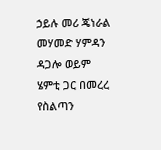ኃይሉ መሪ ጄነራል መሃመድ ሃምዳን ዳጋሎ ወይም ሄምቲ ጋር በመረረ የስልጣን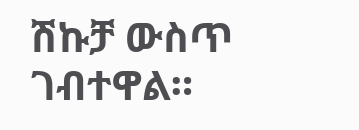ሽኩቻ ውስጥ ገብተዋል።